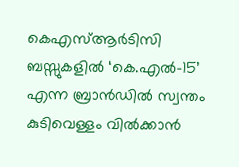കെഎസ്ആർടിസി ബസ്സുകളിൽ ‘കെ.എൽ-15’ എന്ന ബ്രാൻഡിൽ സ്വന്തം കുടിവെള്ളം വിൽക്കാൻ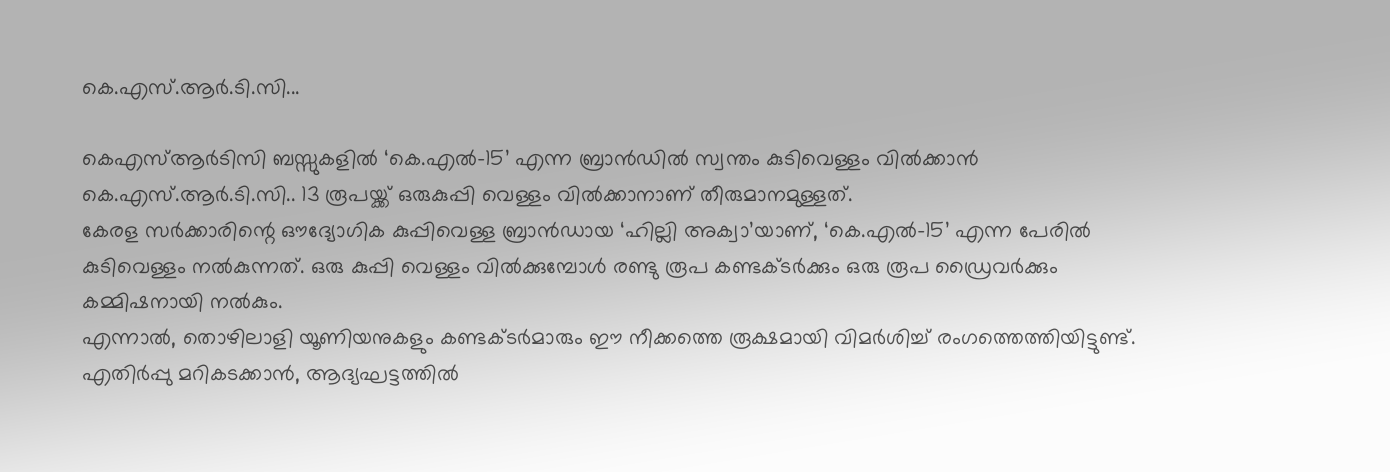കെ.എസ്.ആർ.ടി.സി...

കെഎസ്ആർടിസി ബസ്സുകളിൽ ‘കെ.എൽ-15’ എന്ന ബ്രാൻഡിൽ സ്വന്തം കുടിവെള്ളം വിൽക്കാൻ കെ.എസ്.ആർ.ടി.സി.. 13 രൂപയ്ക്ക് ഒരുകുപ്പി വെള്ളം വിൽക്കാനാണ് തീരുമാനമുള്ളത്.
കേരള സർക്കാരിന്റെ ഔദ്യോഗിക കുപ്പിവെള്ള ബ്രാൻഡായ ‘ഹില്ലി അക്വാ’യാണ്, ‘കെ.എൽ-15’ എന്ന പേരിൽ കുടിവെള്ളം നൽകുന്നത്. ഒരു കുപ്പി വെള്ളം വിൽക്കുമ്പോൾ രണ്ടു രൂപ കണ്ടക്ടർക്കും ഒരു രൂപ ഡ്രൈവർക്കും കമ്മിഷനായി നൽകും.
എന്നാൽ, തൊഴിലാളി യൂണിയനുകളും കണ്ടക്ടർമാരും ഈ നീക്കത്തെ രൂക്ഷമായി വിമർശിച്ച് രംഗത്തെത്തിയിട്ടുണ്ട്. എതിർപ്പു മറികടക്കാൻ, ആദ്യഘട്ടത്തിൽ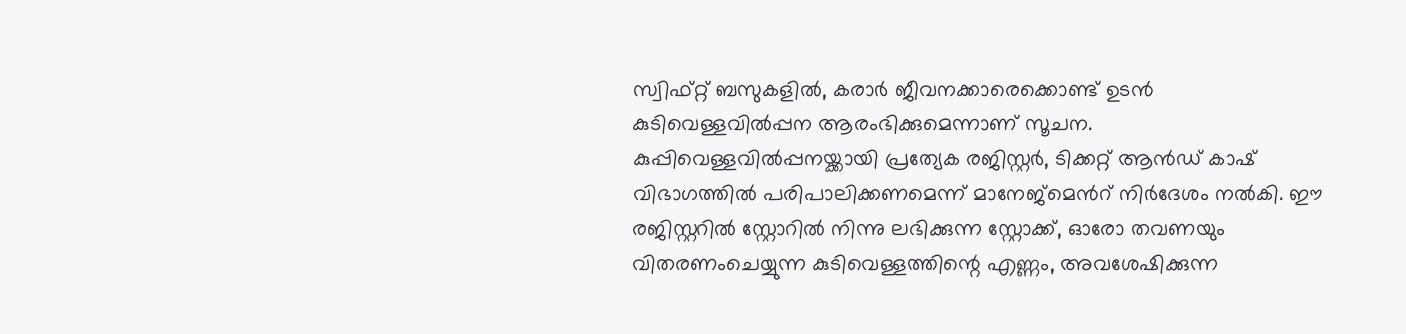സ്വിഫ്റ്റ് ബസുകളിൽ, കരാർ ജീവനക്കാരെക്കൊണ്ട് ഉടൻ കുടിവെള്ളവിൽപ്പന ആരംഭിക്കുമെന്നാണ് സൂചന.
കുപ്പിവെള്ളവിൽപ്പനയ്ക്കായി പ്രത്യേക രജിസ്റ്റർ, ടിക്കറ്റ് ആൻഡ് കാഷ് വിഭാഗത്തിൽ പരിപാലിക്കണമെന്ന് മാനേജ്മെൻറ് നിർദേശം നൽകി. ഈ രജിസ്റ്ററിൽ സ്റ്റോറിൽ നിന്നു ലഭിക്കുന്ന സ്റ്റോക്ക്, ഓരോ തവണയും വിതരണംചെയ്യുന്ന കുടിവെള്ളത്തിന്റെ എണ്ണം, അവശേഷിക്കുന്ന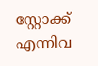സ്റ്റോക്ക് എന്നിവ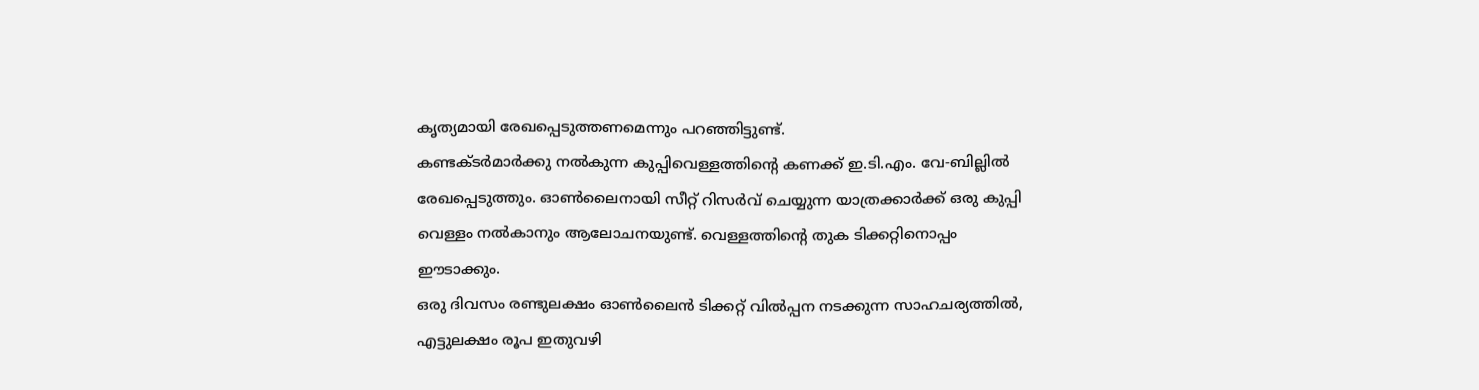കൃത്യമായി രേഖപ്പെടുത്തണമെന്നും പറഞ്ഞിട്ടുണ്ട്.
കണ്ടക്ടർമാർക്കു നൽകുന്ന കുപ്പിവെള്ളത്തിന്റെ കണക്ക് ഇ.ടി.എം. വേ-ബില്ലിൽ രേഖപ്പെടുത്തും. ഓൺലൈനായി സീറ്റ് റിസർവ് ചെയ്യുന്ന യാത്രക്കാർക്ക് ഒരു കുപ്പി വെള്ളം നൽകാനും ആലോചനയുണ്ട്. വെള്ളത്തിന്റെ തുക ടിക്കറ്റിനൊപ്പം ഈടാക്കും.
ഒരു ദിവസം രണ്ടുലക്ഷം ഓൺലൈൻ ടിക്കറ്റ് വിൽപ്പന നടക്കുന്ന സാഹചര്യത്തിൽ, എട്ടുലക്ഷം രൂപ ഇതുവഴി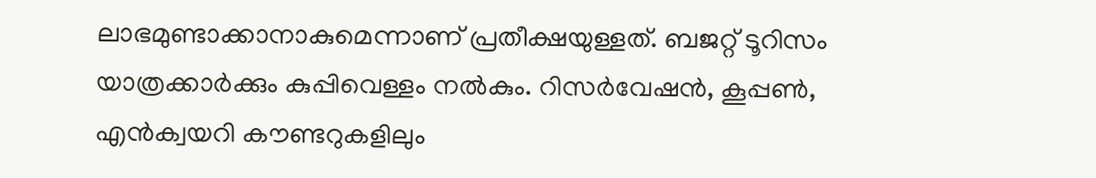ലാഭമുണ്ടാക്കാനാകുമെന്നാണ് പ്രതീക്ഷയുള്ളത്. ബജറ്റ് ടൂറിസം യാത്രക്കാർക്കും കുപ്പിവെള്ളം നൽകും. റിസർവേഷൻ, കൂപ്പൺ, എൻക്വയറി കൗണ്ടറുകളിലും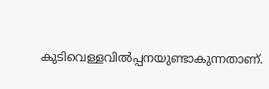കുടിവെള്ളവിൽപ്പനയുണ്ടാകുന്നതാണ്.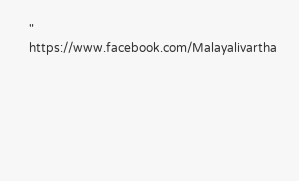"
https://www.facebook.com/Malayalivartha